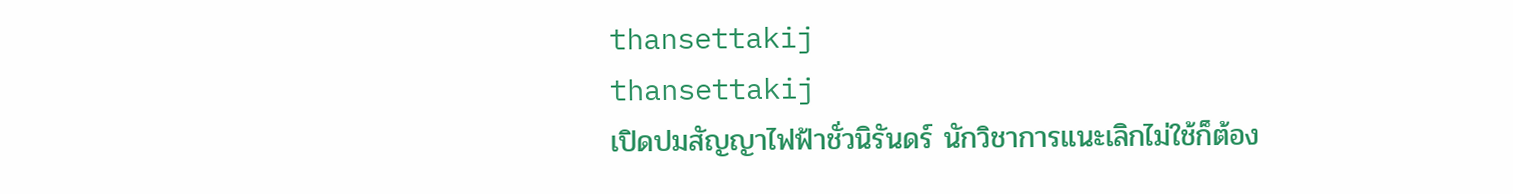thansettakij
thansettakij
เปิดปมสัญญาไฟฟ้าชั่วนิรันดร์ นักวิชาการแนะเลิกไม่ใช้ก็ต้อง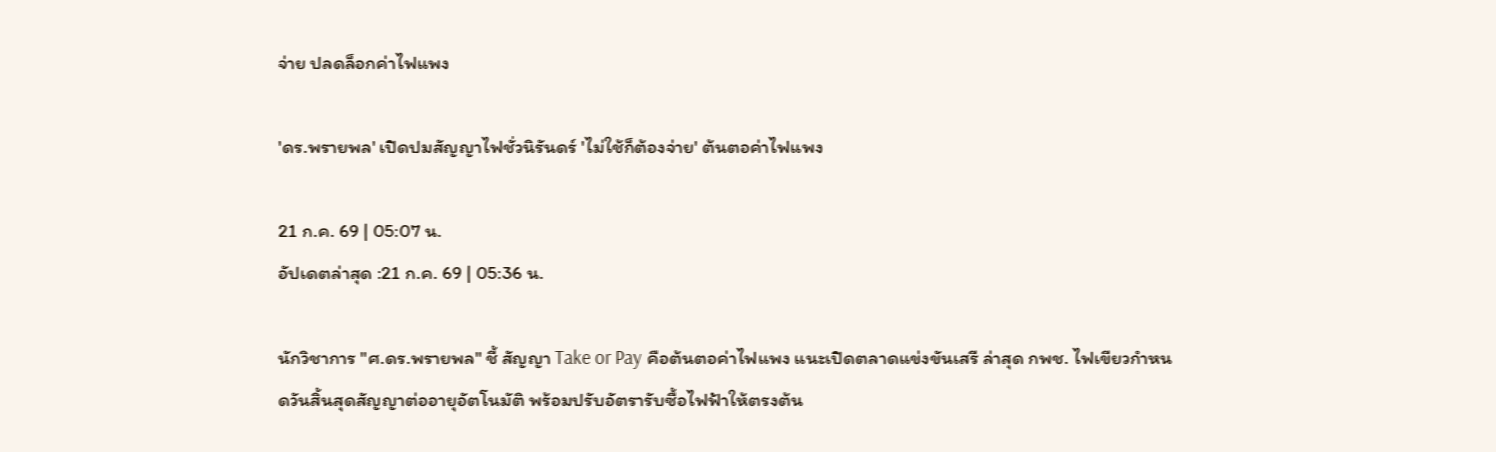จ่าย ปลดล็อกค่าไฟแพง

'ดร.พรายพล' เปิดปมสัญญาไฟชั่วนิรันดร์ 'ไม่ใช้ก็ต้องจ่าย' ต้นตอค่าไฟแพง

21 ก.ค. 69 | 05:07 น.
อัปเดตล่าสุด :21 ก.ค. 69 | 05:36 น.

นักวิชาการ "ศ.ดร.พรายพล" ชี้ สัญญา Take or Pay คือต้นตอค่าไฟแพง แนะเปิดตลาดแข่งขันเสรี ล่าสุด กพช. ไฟเขียวกำหนดวันสิ้นสุดสัญญาต่ออายุอัตโนมัติ พร้อมปรับอัตรารับซื้อไฟฟ้าให้ตรงต้น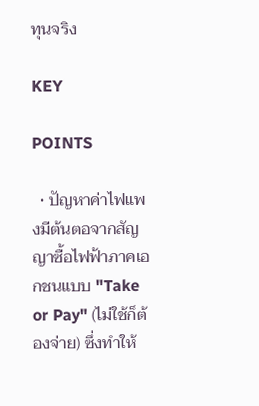ทุนจริง

KEY

POINTS

  • ปัญหาค่าไฟแพงมีต้นตอจากสัญญาซื้อไฟฟ้าภาคเอกชนแบบ "Take or Pay" (ไม่ใช้ก็ต้องจ่าย) ซึ่งทำให้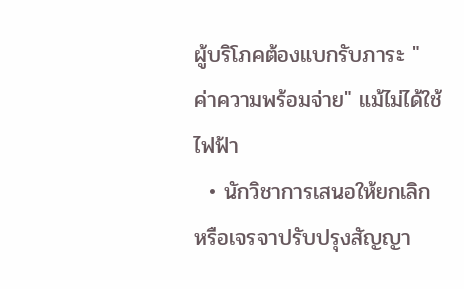ผู้บริโภคต้องแบกรับภาระ "ค่าความพร้อมจ่าย" แม้ไม่ได้ใช้ไฟฟ้า
  • นักวิชาการเสนอให้ยกเลิกหรือเจรจาปรับปรุงสัญญา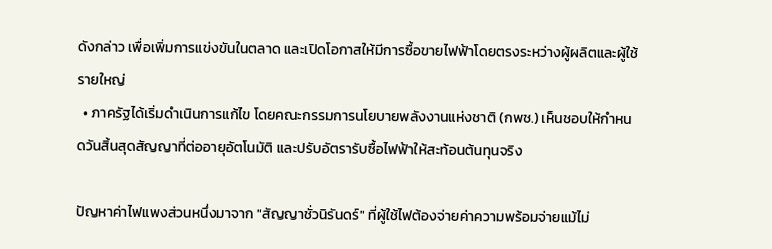ดังกล่าว เพื่อเพิ่มการแข่งขันในตลาด และเปิดโอกาสให้มีการซื้อขายไฟฟ้าโดยตรงระหว่างผู้ผลิตและผู้ใช้รายใหญ่
  • ภาครัฐได้เริ่มดำเนินการแก้ไข โดยคณะกรรมการนโยบายพลังงานแห่งชาติ (กพช.) เห็นชอบให้กำหนดวันสิ้นสุดสัญญาที่ต่ออายุอัตโนมัติ และปรับอัตรารับซื้อไฟฟ้าให้สะท้อนต้นทุนจริง

ปัญหาค่าไฟแพงส่วนหนึ่งมาจาก "สัญญาชั่วนิรันดร์" ที่ผู้ใช้ไฟต้องจ่ายค่าความพร้อมจ่ายแม้ไม่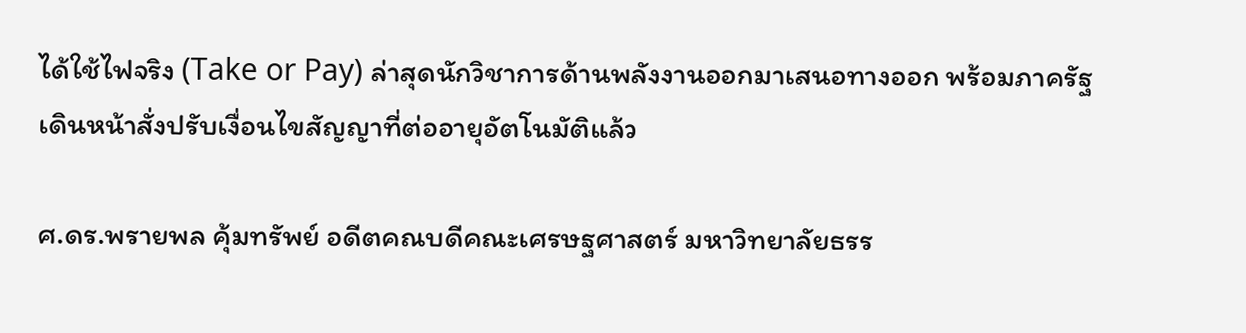ได้ใช้ไฟจริง (Take or Pay) ล่าสุดนักวิชาการด้านพลังงานออกมาเสนอทางออก พร้อมภาครัฐเดินหน้าสั่งปรับเงื่อนไขสัญญาที่ต่ออายุอัตโนมัติแล้ว

ศ.ดร.พรายพล คุ้มทรัพย์ อดีตคณบดีคณะเศรษฐศาสตร์ มหาวิทยาลัยธรร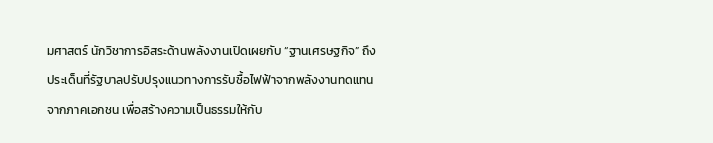มศาสตร์ นักวิชาการอิสระด้านพลังงานเปิดเผยกับ “ฐานเศรษฐกิจ” ถึงประเด็นที่รัฐบาลปรับปรุงแนวทางการรับซื้อไฟฟ้าจากพลังงานทดแทนจากภาคเอกชน เพื่อสร้างความเป็นธรรมให้กับ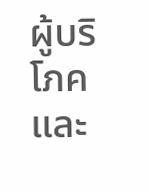ผู้บริโภคและ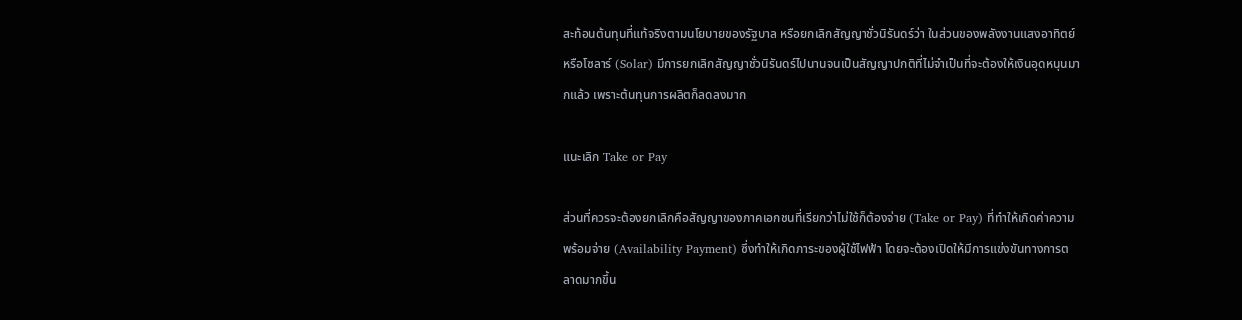สะท้อนต้นทุนที่แท้จริงตามนโยบายของรัฐบาล หรือยกเลิกสัญญาชั่วนิรันดร์ว่า ในส่วนของพลังงานแสงอาทิตย์ หรือโซลาร์ (Solar) มีการยกเลิกสัญญาชั่วนิรันดร์ไปนานจนเป็นสัญญาปกติที่ไม่จำเป็นที่จะต้องให้เงินอุดหนุนมากแล้ว เพราะต้นทุนการผลิตก็ลดลงมาก

แนะเลิก Take or Pay

ส่วนที่ควรจะต้องยกเลิกคือสัญญาของภาคเอกชนที่เรียกว่าไม่ใช้ก็ต้องจ่าย (Take or Pay) ที่ทำให้เกิดค่าความพร้อมจ่าย (Availability Payment) ซึ่งทำให้เกิดภาระของผู้ใช้ไฟฟ้า โดยจะต้องเปิดให้มีการแข่งขันทางการตลาดมากขึ้น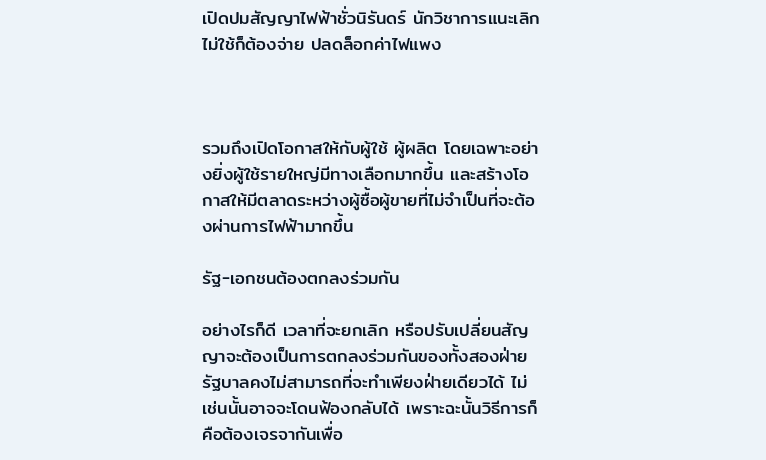เปิดปมสัญญาไฟฟ้าชั่วนิรันดร์ นักวิชาการแนะเลิกไม่ใช้ก็ต้องจ่าย ปลดล็อกค่าไฟแพง



รวมถึงเปิดโอกาสให้กับผู้ใช้ ผู้ผลิต โดยเฉพาะอย่างยิ่งผู้ใช้รายใหญ่มีทางเลือกมากขึ้น และสร้างโอกาสให้มีตลาดระหว่างผู้ซื้อผู้ขายที่ไม่จำเป็นที่จะต้องผ่านการไฟฟ้ามากขึ้น

รัฐ-เอกชนต้องตกลงร่วมกัน

อย่างไรก็ดี เวลาที่จะยกเลิก หรือปรับเปลี่ยนสัญญาจะต้องเป็นการตกลงร่วมกันของทั้งสองฝ่าย รัฐบาลคงไม่สามารถที่จะทำเพียงฝ่ายเดียวได้ ไม่เช่นนั้นอาจจะโดนฟ้องกลับได้ เพราะฉะนั้นวิธีการก็คือต้องเจรจากันเพื่อ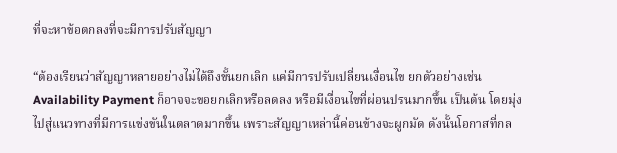ที่จะหาข้อตกลงที่จะมีการปรับสัญญา

“ต้องเรียนว่าสัญญาหลายอย่างไม่ได้ถึงขั้นยกเลิก แค่มีการปรับเปลี่ยนเงื่อนไข ยกตัวอย่างเช่น Availability Payment ก็อาจจะขอยกเลิกหรือลดลง หรือมีเงื่อนไขที่ผ่อนปรนมากขึ้น เป็นต้น โดยมุ่งไปสู่แนวทางที่มีการแข่งขันในตลาดมากขึ้น เพราะสัญญาเหล่านี้ค่อนข้างจะผูกมัด ดังนั้นโอกาสที่กล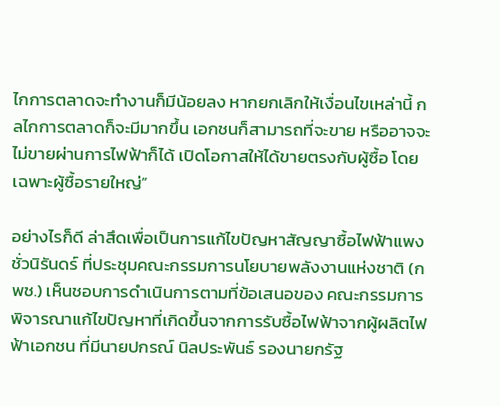ไกการตลาดจะทำงานก็มีน้อยลง หากยกเลิกให้เงื่อนไขเหล่านี้ กลไกการตลาดก็จะมีมากขึ้น เอกชนก็สามารถที่จะขาย หรืออาจจะไม่ขายผ่านการไฟฟ้าก็ได้ เปิดโอกาสให้ได้ขายตรงกับผู้ซื้อ โดยเฉพาะผู้ซื้อรายใหญ่”

อย่างไรก็ดี ล่าสึดเพื่อเป็นการแก้ไขปัญหาสัญญาซื้อไฟฟ้าแพงชั่วนิรันดร์ ที่ประชุมคณะกรรมการนโยบายพลังงานแห่งชาติ (กพช.) เห็นชอบการดำเนินการตามที่ข้อเสนอของ คณะกรรมการพิจารณาแก้ไขปัญหาที่เกิดขึ้นจากการรับซื้อไฟฟ้าจากผู้ผลิตไฟฟ้าเอกชน ที่มีนายปกรณ์ นิลประพันธ์ รองนายกรัฐ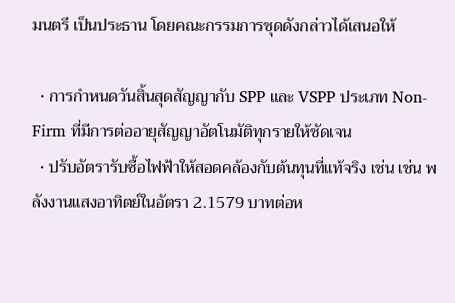มนตรี เป็นประธาน โดยคณะกรรมการชุดดังกล่าวได้เสนอให้

  • การกำหนดวันสิ้นสุดสัญญากับ SPP และ VSPP ประเภท Non-Firm ที่มีการต่ออายุสัญญาอัตโนมัติทุกรายให้ชัดเจน
  • ปรับอัตรารับซื้อไฟฟ้าให้สอดคล้องกับต้นทุนที่แท้จริง เช่น เช่น พลังงานแสงอาทิตย์ในอัตรา 2.1579 บาทต่อห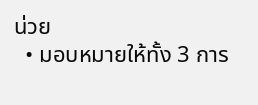น่วย
  • มอบหมายให้ทั้ง 3 การ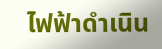ไฟฟ้าดำเนิน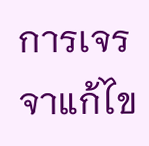การเจรจาแก้ไข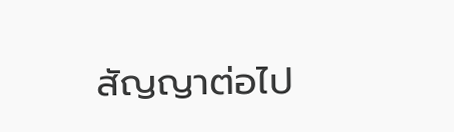สัญญาต่อไป